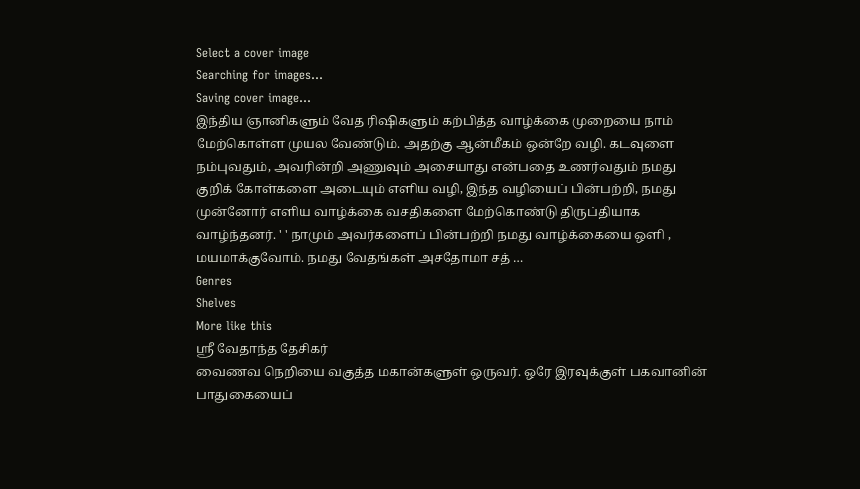Select a cover image
Searching for images...
Saving cover image...
இந்திய ஞானிகளும் வேத ரிஷிகளும் கற்பித்த வாழ்க்கை முறையை நாம் மேற்கொள்ள முயல வேண்டும். அதற்கு ஆன்மீகம் ஒன்றே வழி. கடவுளை நம்புவதும், அவரின்றி அணுவும் அசையாது என்பதை உணர்வதும் நமது குறிக் கோள்களை அடையும் எளிய வழி, இந்த வழியைப் பின்பற்றி, நமது முன்னோர் எளிய வாழ்க்கை வசதிகளை மேற்கொண்டு திருப்தியாக வாழ்ந்தனர். ' ' நாமும் அவர்களைப் பின்பற்றி நமது வாழ்க்கையை ஒளி , மயமாக்குவோம். நமது வேதங்கள் அசதோமா சத் …
Genres
Shelves
More like this
ஸ்ரீ வேதாந்த தேசிகர்
வைணவ நெறியை வகுத்த மகான்களுள் ஒருவர். ஒரே இரவுக்குள் பகவானின் பாதுகையைப்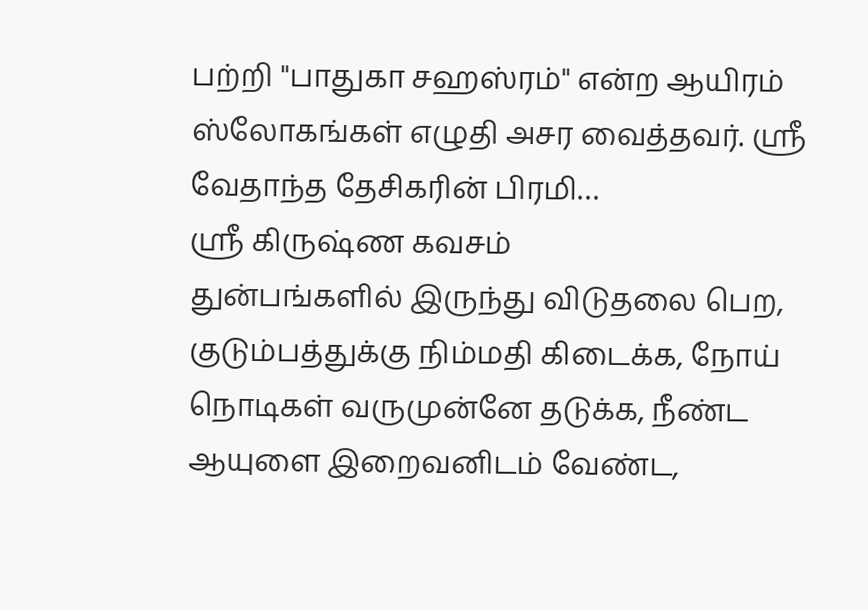பற்றி "பாதுகா சஹஸ்ரம்" என்ற ஆயிரம் ஸ்லோகங்கள் எழுதி அசர வைத்தவர். ஸ்ரீ வேதாந்த தேசிகரின் பிரமி…
ஸ்ரீ கிருஷ்ண கவசம்
துன்பங்களில் இருந்து விடுதலை பெற, குடும்பத்துக்கு நிம்மதி கிடைக்க, நோய் நொடிகள் வருமுன்னே தடுக்க, நீண்ட ஆயுளை இறைவனிடம் வேண்ட,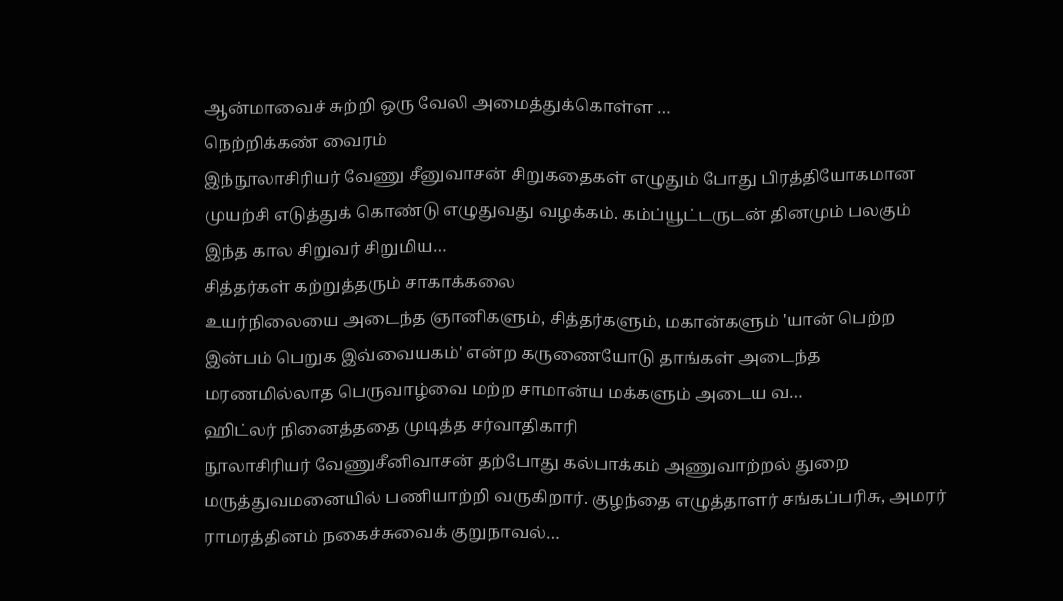ஆன்மாவைச் சுற்றி ஒரு வேலி அமைத்துக்கொள்ள …
நெற்றிக்கண் வைரம்
இந்நூலாசிரியர் வேணு சீனுவாசன் சிறுகதைகள் எழுதும் போது பிரத்தியோகமான முயற்சி எடுத்துக் கொண்டு எழுதுவது வழக்கம். கம்ப்யூட்டருடன் தினமும் பலகும் இந்த கால சிறுவர் சிறுமிய…
சித்தர்கள் கற்றுத்தரும் சாகாக்கலை
உயர்நிலையை அடைந்த ஞானிகளும், சித்தர்களும், மகான்களும் 'யான் பெற்ற இன்பம் பெறுக இவ்வையகம்' என்ற கருணையோடு தாங்கள் அடைந்த மரணமில்லாத பெருவாழ்வை மற்ற சாமான்ய மக்களும் அடைய வ…
ஹிட்லர் நினைத்ததை முடித்த சர்வாதிகாரி
நூலாசிரியர் வேணுசீனிவாசன் தற்போது கல்பாக்கம் அணுவாற்றல் துறை மருத்துவமனையில் பணியாற்றி வருகிறார். குழந்தை எழுத்தாளர் சங்கப்பரிசு, அமரர் ராமரத்தினம் நகைச்சுவைக் குறுநாவல்…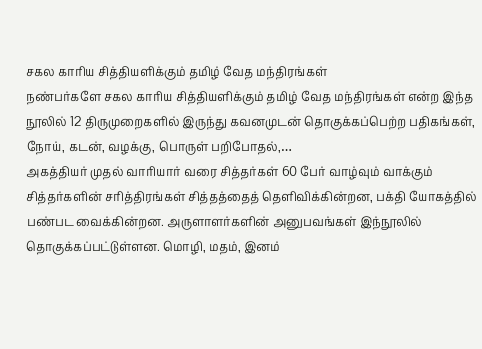சகல காரிய சித்தியளிக்கும் தமிழ் வேத மந்திரங்கள்
நண்பர்களே சகல காரிய சித்தியளிக்கும் தமிழ் வேத மந்திரங்கள் என்ற இந்த நூலில் 12 திருமுறைகளில் இருந்து கவனமுடன் தொகுக்கப்பெற்ற பதிகங்கள், நோய், கடன், வழக்கு, பொருள் பறிபோதல்,…
அகத்தியர் முதல் வாரியார் வரை சித்தர்கள் 60 பேர் வாழ்வும் வாக்கும்
சித்தர்களின் சரித்திரங்கள் சித்தத்தைத் தெளிவிக்கின்றன, பக்தி யோகத்தில் பண்பட வைக்கின்றன. அருளாளர்களின் அனுபவங்கள் இந்நூலில் தொகுக்கப்பட்டுள்ளன. மொழி, மதம், இனம்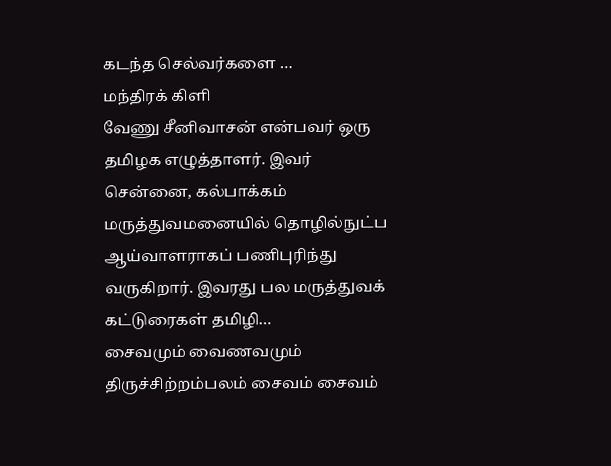கடந்த செல்வர்களை …
மந்திரக் கிளி
வேணு சீனிவாசன் என்பவர் ஒரு தமிழக எழுத்தாளர். இவர் சென்னை, கல்பாக்கம் மருத்துவமனையில் தொழில்நுட்ப ஆய்வாளராகப் பணிபுரிந்து வருகிறார். இவரது பல மருத்துவக் கட்டுரைகள் தமிழி…
சைவமும் வைணவமும்
திருச்சிற்றம்பலம் சைவம் சைவம்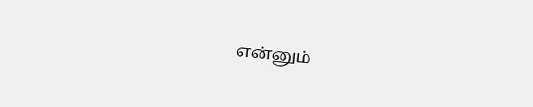என்னும்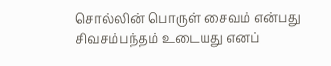சொல்லின் பொருள் சைவம் என்பது சிவசம்பந்தம் உடையது எனப்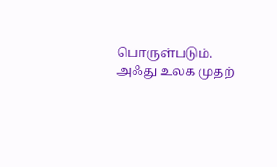பொருள்படும். அஃது உலக முதற்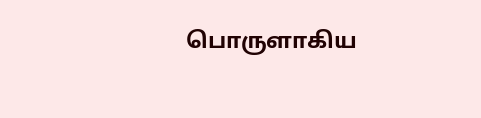பொருளாகிய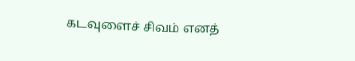கடவுளைச் சிவம் எனத்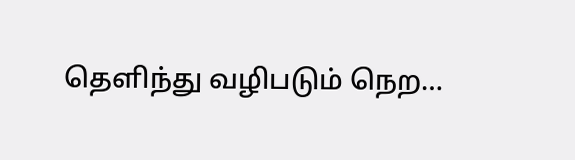தெளிந்து வழிபடும் நெற…